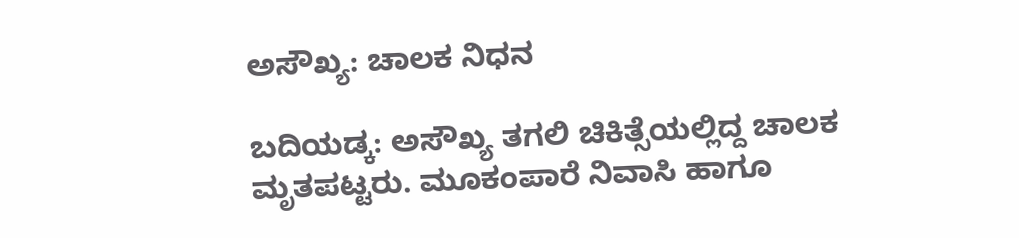ಅಸೌಖ್ಯ: ಚಾಲಕ ನಿಧನ

ಬದಿಯಡ್ಕ: ಅಸೌಖ್ಯ ತಗಲಿ ಚಿಕಿತ್ಸೆಯಲ್ಲಿದ್ದ ಚಾಲಕ ಮೃತಪಟ್ಟರು. ಮೂಕಂಪಾರೆ ನಿವಾಸಿ ಹಾಗೂ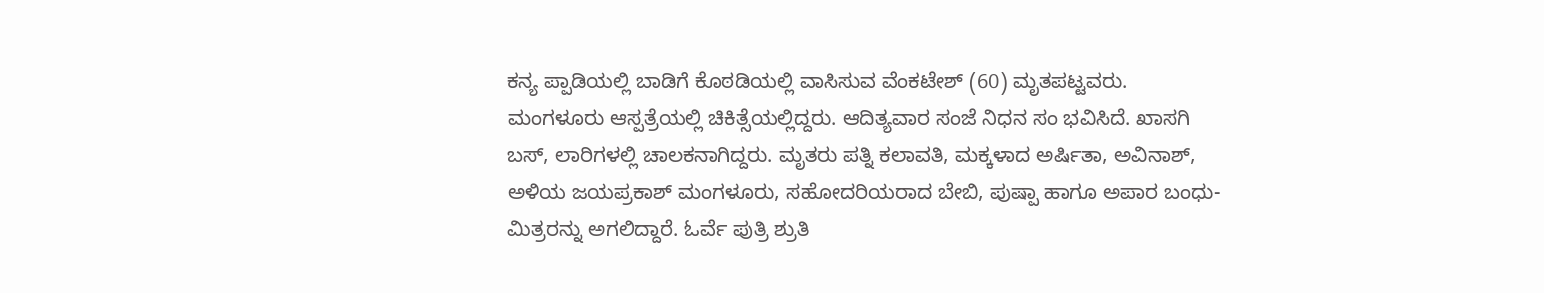ಕನ್ಯ ಪ್ಪಾಡಿಯಲ್ಲಿ ಬಾಡಿಗೆ ಕೊಠಡಿಯಲ್ಲಿ ವಾಸಿಸುವ ವೆಂಕಟೇಶ್ (60) ಮೃತಪಟ್ಟವರು. ಮಂಗಳೂರು ಆಸ್ಪತ್ರೆಯಲ್ಲಿ ಚಿಕಿತ್ಸೆಯಲ್ಲಿದ್ದರು. ಆದಿತ್ಯವಾರ ಸಂಜೆ ನಿಧನ ಸಂ ಭವಿಸಿದೆ. ಖಾಸಗಿ ಬಸ್, ಲಾರಿಗಳಲ್ಲಿ ಚಾಲಕನಾಗಿದ್ದರು. ಮೃತರು ಪತ್ನಿ ಕಲಾವತಿ, ಮಕ್ಕಳಾದ ಅರ್ಷಿತಾ, ಅವಿನಾಶ್, ಅಳಿಯ ಜಯಪ್ರಕಾಶ್ ಮಂಗಳೂರು, ಸಹೋದರಿಯರಾದ ಬೇಬಿ, ಪುಷ್ಪಾ ಹಾಗೂ ಅಪಾರ ಬಂಧು-ಮಿತ್ರರನ್ನು ಅಗಲಿದ್ದಾರೆ. ಓರ್ವೆ ಪುತ್ರಿ ಶ್ರುತಿ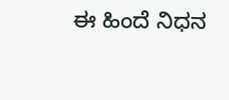ಈ ಹಿಂದೆ ನಿಧನ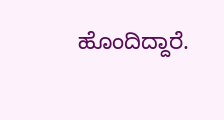ಹೊಂದಿದ್ದಾರೆ.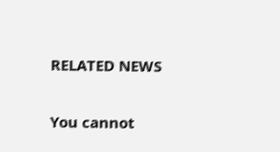RELATED NEWS

You cannot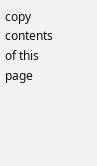copy contents of this page